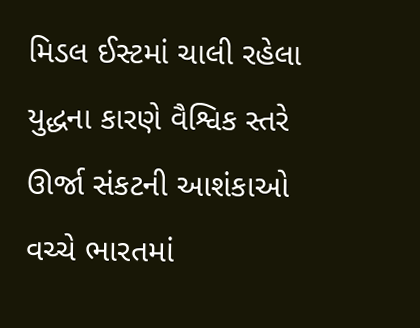મિડલ ઈસ્ટમાં ચાલી રહેલા યુદ્ધના કારણે વૈશ્વિક સ્તરે ઊર્જા સંકટની આશંકાઓ વચ્ચે ભારતમાં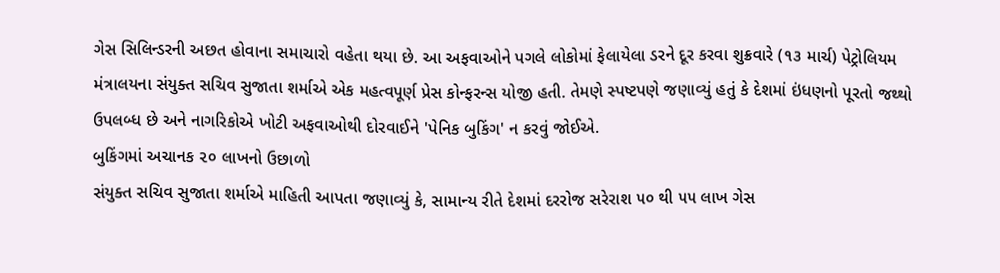ગેસ સિલિન્ડરની અછત હોવાના સમાચારો વહેતા થયા છે. આ અફવાઓને પગલે લોકોમાં ફેલાયેલા ડરને દૂર કરવા શુક્રવારે (૧૩ માર્ચ) પેટ્રોલિયમ મંત્રાલયના સંયુક્ત સચિવ સુજાતા શર્માએ એક મહત્વપૂર્ણ પ્રેસ કોન્ફરન્સ યોજી હતી. તેમણે સ્પષ્ટપણે જણાવ્યું હતું કે દેશમાં ઇંધણનો પૂરતો જથ્થો ઉપલબ્ધ છે અને નાગરિકોએ ખોટી અફવાઓથી દોરવાઈને 'પેનિક બુકિંગ' ન કરવું જોઈએ.
બુકિંગમાં અચાનક ૨૦ લાખનો ઉછાળો
સંયુક્ત સચિવ સુજાતા શર્માએ માહિતી આપતા જણાવ્યું કે, સામાન્ય રીતે દેશમાં દરરોજ સરેરાશ ૫૦ થી ૫૫ લાખ ગેસ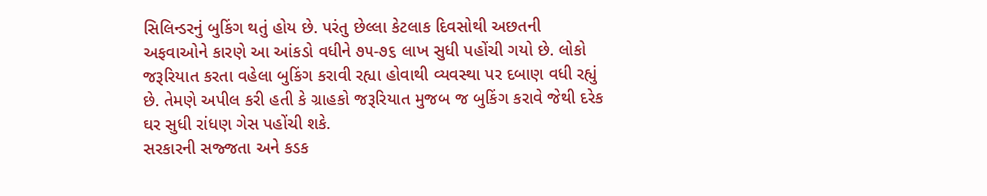સિલિન્ડરનું બુકિંગ થતું હોય છે. પરંતુ છેલ્લા કેટલાક દિવસોથી અછતની અફવાઓને કારણે આ આંકડો વધીને ૭૫-૭૬ લાખ સુધી પહોંચી ગયો છે. લોકો જરૂરિયાત કરતા વહેલા બુકિંગ કરાવી રહ્યા હોવાથી વ્યવસ્થા પર દબાણ વધી રહ્યું છે. તેમણે અપીલ કરી હતી કે ગ્રાહકો જરૂરિયાત મુજબ જ બુકિંગ કરાવે જેથી દરેક ઘર સુધી રાંધણ ગેસ પહોંચી શકે.
સરકારની સજ્જતા અને કડક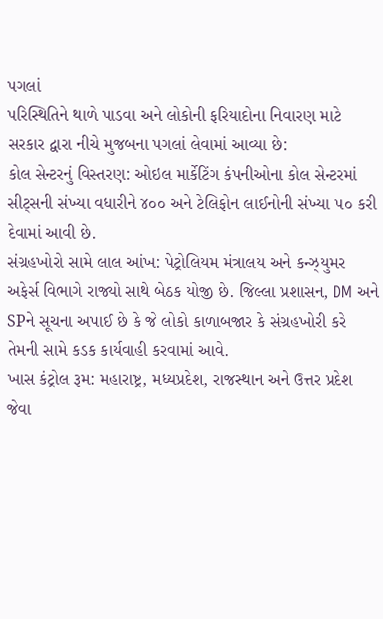પગલાં
પરિસ્થિતિને થાળે પાડવા અને લોકોની ફરિયાદોના નિવારણ માટે સરકાર દ્વારા નીચે મુજબના પગલાં લેવામાં આવ્યા છે:
કોલ સેન્ટરનું વિસ્તરણ: ઓઇલ માર્કેટિંગ કંપનીઓના કોલ સેન્ટરમાં સીટ્સની સંખ્યા વધારીને ૪૦૦ અને ટેલિફોન લાઈનોની સંખ્યા ૫૦ કરી દેવામાં આવી છે.
સંગ્રહખોરો સામે લાલ આંખ: પેટ્રોલિયમ મંત્રાલય અને કન્ઝ્યુમર અફેર્સ વિભાગે રાજ્યો સાથે બેઠક યોજી છે. જિલ્લા પ્રશાસન, DM અને SPને સૂચના અપાઈ છે કે જે લોકો કાળાબજાર કે સંગ્રહખોરી કરે તેમની સામે કડક કાર્યવાહી કરવામાં આવે.
ખાસ કંટ્રોલ રૂમ: મહારાષ્ટ્ર, મધ્યપ્રદેશ, રાજસ્થાન અને ઉત્તર પ્રદેશ જેવા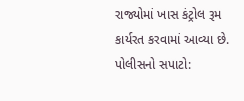રાજ્યોમાં ખાસ કંટ્રોલ રૂમ કાર્યરત કરવામાં આવ્યા છે.
પોલીસનો સપાટો: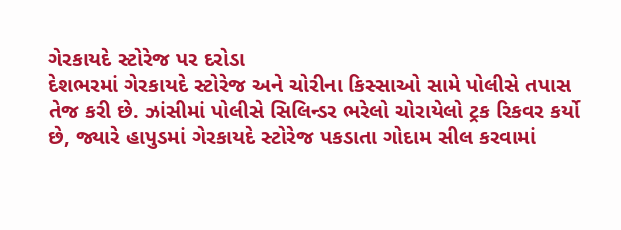ગેરકાયદે સ્ટોરેજ પર દરોડા
દેશભરમાં ગેરકાયદે સ્ટોરેજ અને ચોરીના કિસ્સાઓ સામે પોલીસે તપાસ તેજ કરી છે. ઝાંસીમાં પોલીસે સિલિન્ડર ભરેલો ચોરાયેલો ટ્રક રિકવર કર્યો છે, જ્યારે હાપુડમાં ગેરકાયદે સ્ટોરેજ પકડાતા ગોદામ સીલ કરવામાં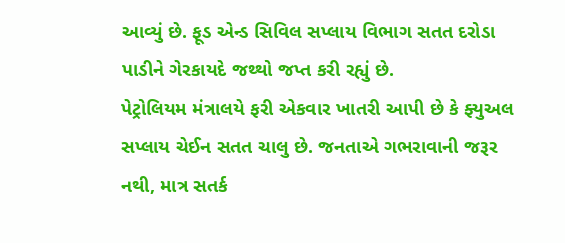આવ્યું છે. ફૂડ એન્ડ સિવિલ સપ્લાય વિભાગ સતત દરોડા પાડીને ગેરકાયદે જથ્થો જપ્ત કરી રહ્યું છે.
પેટ્રોલિયમ મંત્રાલયે ફરી એકવાર ખાતરી આપી છે કે ફ્યુઅલ સપ્લાય ચેઈન સતત ચાલુ છે. જનતાએ ગભરાવાની જરૂર નથી, માત્ર સતર્ક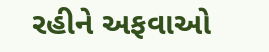રહીને અફવાઓ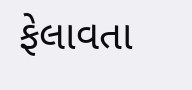ફેલાવતા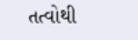તત્વોથી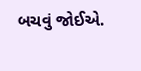બચવું જોઈએ.